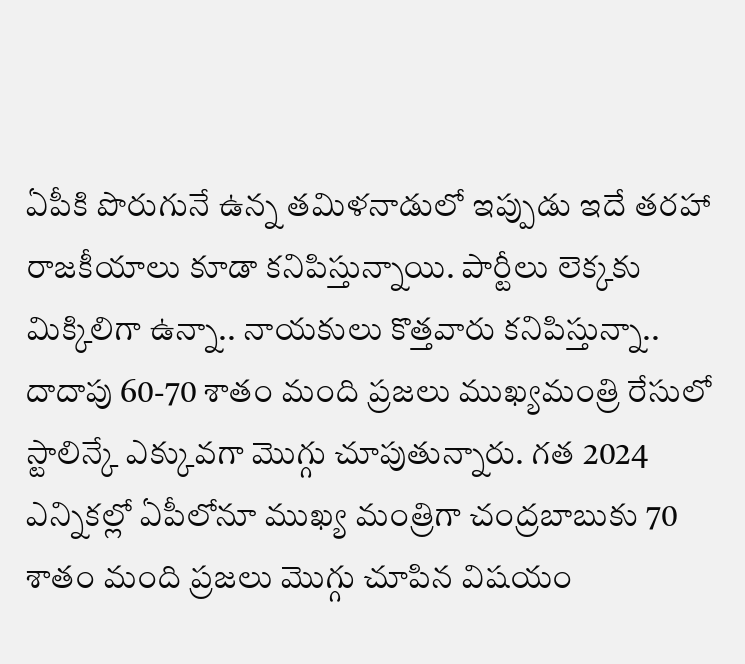ఏపీకి పొరుగునే ఉన్న తమిళనాడులో ఇప్పుడు ఇదే తరహా రాజకీయాలు కూడా కనిపిస్తున్నాయి. పార్టీలు లెక్కకు మిక్కిలిగా ఉన్నా.. నాయకులు కొత్తవారు కనిపిస్తున్నా.. దాదాపు 60-70 శాతం మంది ప్రజలు ముఖ్యమంత్రి రేసులో స్టాలిన్కే ఎక్కువగా మొగ్గు చూపుతున్నారు. గత 2024 ఎన్నికల్లో ఏపీలోనూ ముఖ్య మంత్రిగా చంద్రబాబుకు 70 శాతం మంది ప్రజలు మొగ్గు చూపిన విషయం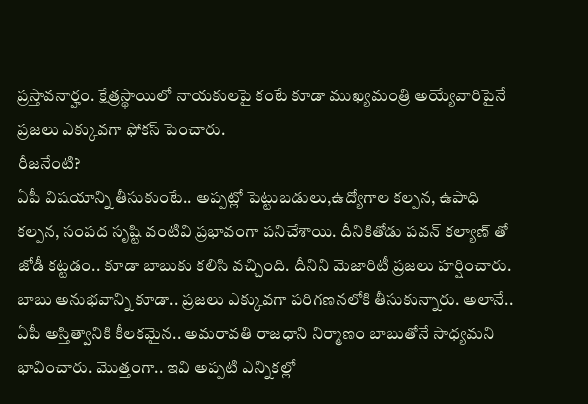ప్రస్తావనార్హం. క్షేత్రస్థాయిలో నాయకులపై కంటే కూడా ముఖ్యమంత్రి అయ్యేవారిపైనే ప్రజలు ఎక్కువగా ఫోకస్ పెంచారు.
రీజనేంటి?
ఏపీ విషయాన్ని తీసుకుంటే.. అప్పట్లో పెట్టుబడులు,ఉద్యోగాల కల్పన, ఉపాధి కల్పన, సంపద సృష్టి వంటివి ప్రభావంగా పనిచేశాయి. దీనికితోడు పవన్ కల్యాణ్ తో జోడీ కట్టడం.. కూడా బాబుకు కలిసి వచ్చింది. దీనిని మెజారిటీ ప్రజలు హర్షించారు. బాబు అనుభవాన్ని కూడా.. ప్రజలు ఎక్కువగా పరిగణనలోకి తీసుకున్నారు. అలానే.. ఏపీ అస్తిత్వానికి కీలకమైన.. అమరావతి రాజధాని నిర్మాణం బాబుతోనే సాధ్యమని భావించారు. మొత్తంగా.. ఇవి అప్పటి ఎన్నికల్లో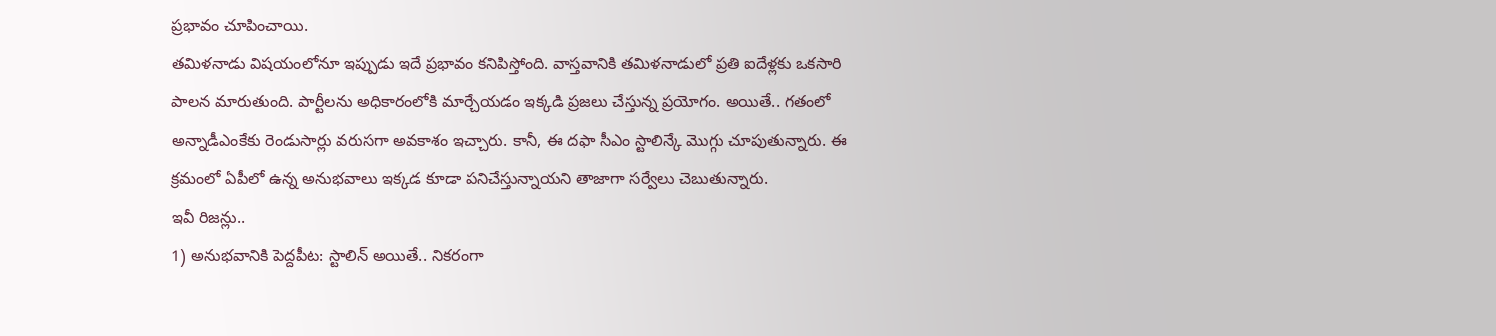ప్రభావం చూపించాయి.
తమిళనాడు విషయంలోనూ ఇప్పుడు ఇదే ప్రభావం కనిపిస్తోంది. వాస్తవానికి తమిళనాడులో ప్రతి ఐదేళ్లకు ఒకసారి పాలన మారుతుంది. పార్టీలను అధికారంలోకి మార్చేయడం ఇక్కడి ప్రజలు చేస్తున్న ప్రయోగం. అయితే.. గతంలో అన్నాడీఎంకేకు రెండుసార్లు వరుసగా అవకాశం ఇచ్చారు. కానీ, ఈ దఫా సీఎం స్టాలిన్కే మొగ్గు చూపుతున్నారు. ఈ క్రమంలో ఏపీలో ఉన్న అనుభవాలు ఇక్కడ కూడా పనిచేస్తున్నాయని తాజాగా సర్వేలు చెబుతున్నారు.
ఇవీ రిజన్లు..
1) అనుభవానికి పెద్దపీట: స్టాలిన్ అయితే.. నికరంగా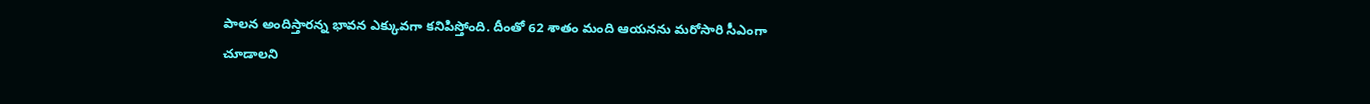పాలన అందిస్తారన్న భావన ఎక్కువగా కనిపిస్తోంది. దీంతో 62 శాతం మంది ఆయనను మరోసారి సీఎంగా చూడాలని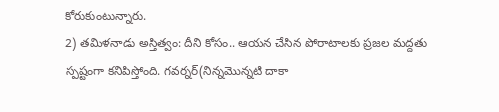కోరుకుంటున్నారు.
2) తమిళనాడు అస్తిత్వం: దీని కోసం.. ఆయన చేసిన పోరాటాలకు ప్రజల మద్దతు స్పష్టంగా కనిపిస్తోంది. గవర్నర్(నిన్నమొన్నటి దాకా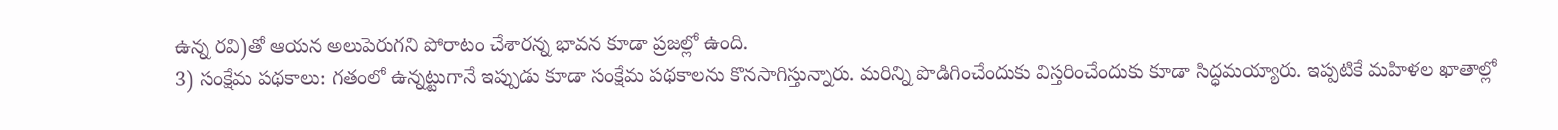ఉన్న రవి)తో ఆయన అలుపెరుగని పోరాటం చేశారన్న భావన కూడా ప్రజల్లో ఉంది.
3) సంక్షేమ పథకాలు: గతంలో ఉన్నట్టుగానే ఇప్పుడు కూడా సంక్షేమ పథకాలను కొనసాగిస్తున్నారు. మరిన్ని పొడిగించేందుకు విస్తరించేందుకు కూడా సిద్ధమయ్యారు. ఇప్పటికే మహిళల ఖాతాల్లో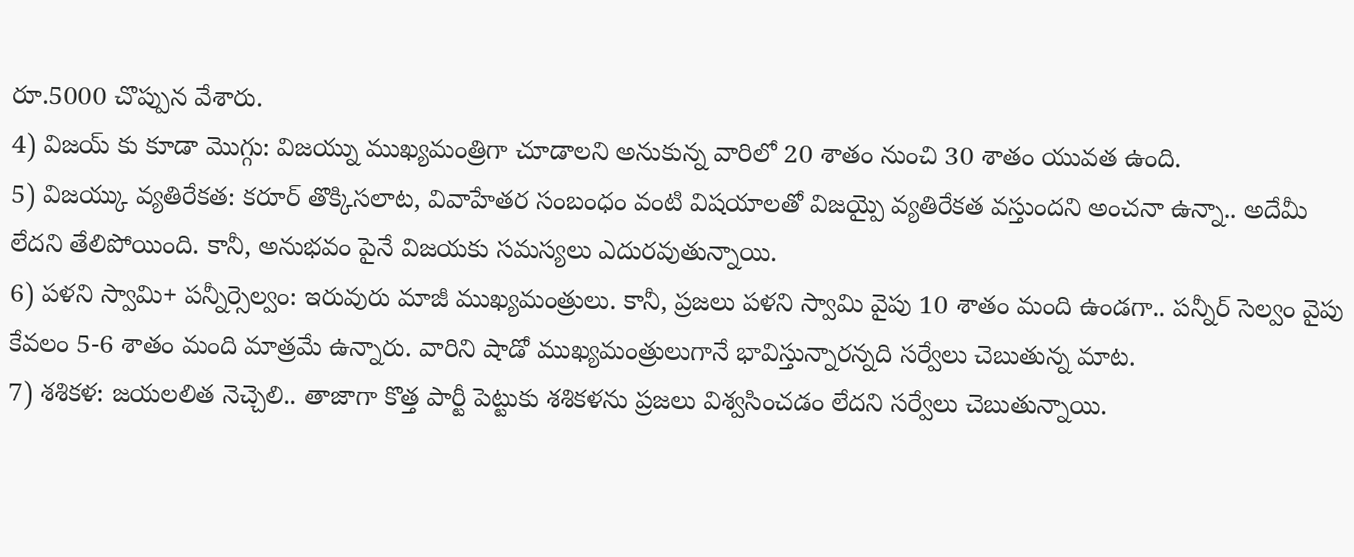రూ.5000 చొప్పున వేశారు.
4) విజయ్ కు కూడా మొగ్గు: విజయ్ను ముఖ్యమంత్రిగా చూడాలని అనుకున్న వారిలో 20 శాతం నుంచి 30 శాతం యువత ఉంది.
5) విజయ్కు వ్యతిరేకత: కరూర్ తొక్కిసలాట, వివాహేతర సంబంధం వంటి విషయాలతో విజయ్పై వ్యతిరేకత వస్తుందని అంచనా ఉన్నా.. అదేమీ లేదని తేలిపోయింది. కానీ, అనుభవం పైనే విజయకు సమస్యలు ఎదురవుతున్నాయి.
6) పళని స్వామి+ పన్నీర్సెల్వం: ఇరువురు మాజీ ముఖ్యమంత్రులు. కానీ, ప్రజలు పళని స్వామి వైపు 10 శాతం మంది ఉండగా.. పన్నీర్ సెల్వం వైపు కేవలం 5-6 శాతం మంది మాత్రమే ఉన్నారు. వారిని షాడో ముఖ్యమంత్రులుగానే భావిస్తున్నారన్నది సర్వేలు చెబుతున్న మాట.
7) శశికళ: జయలలిత నెచ్చెలి.. తాజాగా కొత్త పార్టీ పెట్టుకు శశికళను ప్రజలు విశ్వసించడం లేదని సర్వేలు చెబుతున్నాయి.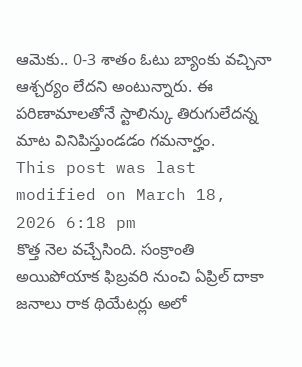ఆమెకు.. 0-3 శాతం ఓటు బ్యాంకు వచ్చినా ఆశ్చర్యం లేదని అంటున్నారు. ఈ పరిణామాలతోనే స్టాలిన్కు తిరుగులేదన్న మాట వినిపిస్తుండడం గమనార్హం.
This post was last modified on March 18, 2026 6:18 pm
కొత్త నెల వచ్చేసింది. సంక్రాంతి అయిపోయాక ఫిబ్రవరి నుంచి ఏప్రిల్ దాకా జనాలు రాక థియేటర్లు అలో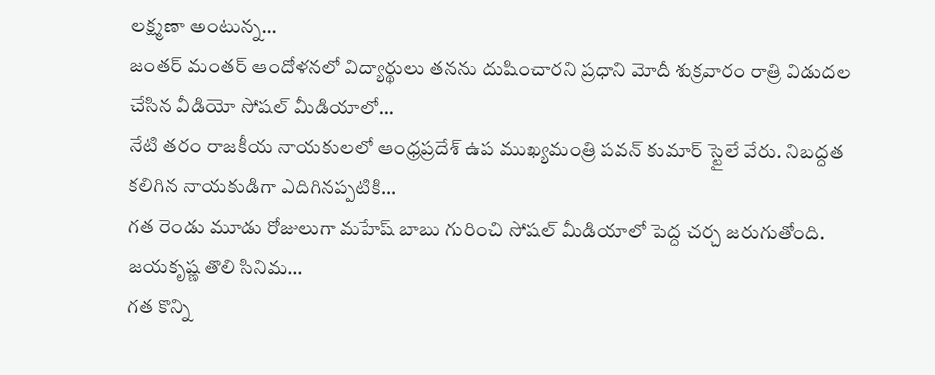లక్ష్మణా అంటున్న…
జంతర్ మంతర్ ఆందోళనలో విద్యార్థులు తనను దుషించారని ప్రధాని మోదీ శుక్రవారం రాత్రి విడుదల చేసిన వీడియో సోషల్ మీడియాలో…
నేటి తరం రాజకీయ నాయకులలో ఆంధ్రప్రదేశ్ ఉప ముఖ్యమంత్రి పవన్ కుమార్ స్టైలే వేరు. నిబద్దత కలిగిన నాయకుడిగా ఎదిగినప్పటికి…
గత రెండు మూడు రోజులుగా మహేష్ బాబు గురించి సోషల్ మీడియాలో పెద్ద చర్చ జరుగుతోంది. జయకృష్ణ తొలి సినిమ…
గత కొన్ని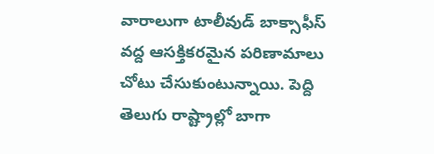వారాలుగా టాలీవుడ్ బాక్సాఫీస్ వద్ద ఆసక్తికరమైన పరిణామాలు చోటు చేసుకుంటున్నాయి. పెద్ది తెలుగు రాష్ట్రాల్లో బాగా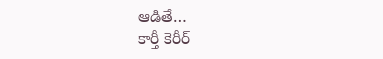ఆడితే…
కార్తీ కెరీర్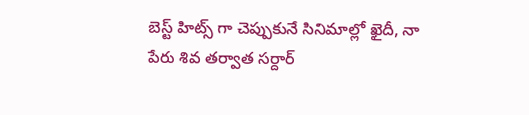బెస్ట్ హిట్స్ గా చెప్పుకునే సినిమాల్లో ఖైదీ, నా పేరు శివ తర్వాత సర్దార్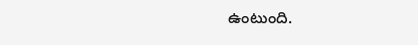ఉంటుంది.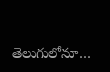తెలుగులోనూ…